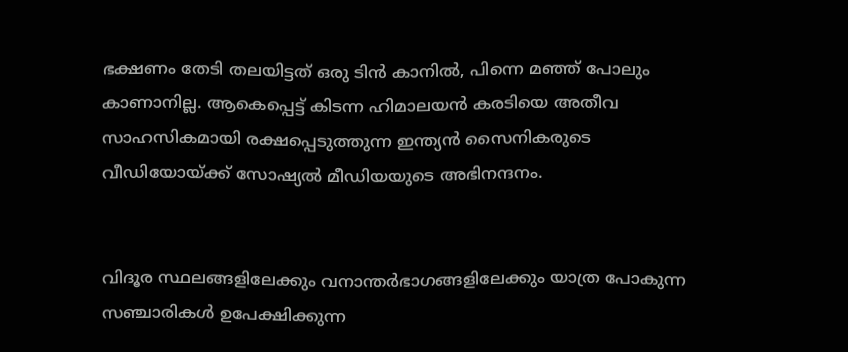ഭക്ഷണം തേടി തലയിട്ടത് ഒരു ടിന്‍ കാനില്‍, പിന്നെ മഞ്ഞ് പോലും കാണാനില്ല. ആകെപ്പെട്ട് കിടന്ന ഹിമാലയന്‍ കരടിയെ അതീവ സാഹസികമായി രക്ഷപ്പെടുത്തുന്ന ഇന്ത്യന്‍ സൈനികരുടെ വീഡിയോയ്ക്ക് സോഷ്യല്‍ മീഡിയയുടെ അഭിനന്ദനം.


വിദൂര സ്ഥലങ്ങളിലേക്കും വനാന്തര്‍ഭാഗങ്ങളിലേക്കും യാത്ര പോകുന്ന സഞ്ചാരികള്‍ ഉപേക്ഷിക്കുന്ന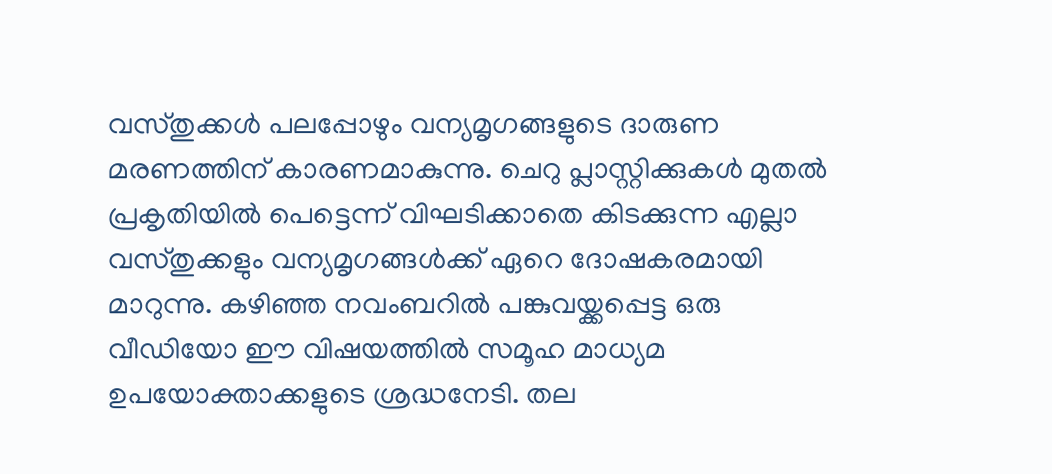വസ്തുക്കള്‍ പലപ്പോഴും വന്യമൃഗങ്ങളുടെ ദാരുണ മരണത്തിന് കാരണമാകുന്നു. ചെറു പ്ലാസ്റ്റിക്കുകള്‍ മുതല്‍ പ്രകൃതിയില്‍ പെട്ടെന്ന് വിഘടിക്കാതെ കിടക്കുന്ന എല്ലാ വസ്തുക്കളും വന്യമൃഗങ്ങള്‍ക്ക് ഏറെ ദോഷകരമായി മാറുന്നു. കഴിഞ്ഞ നവംബറില്‍ പങ്കുവയ്ക്കപ്പെട്ട ഒരു വീഡിയോ ഈ വിഷയത്തില്‍ സമൂഹ മാധ്യമ ഉപയോക്താക്കളുടെ ശ്രദ്ധനേടി. തല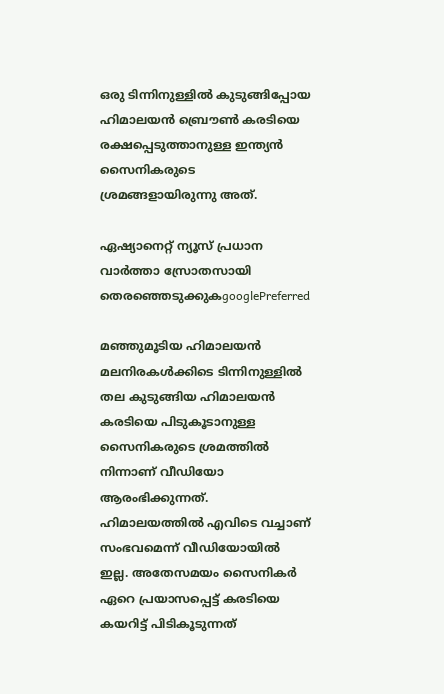ഒരു ടിന്നിനുള്ളില്‍ കുടുങ്ങിപ്പോയ ഹിമാലയന്‍ ബ്രൌണ്‍ കരടിയെ രക്ഷപ്പെടുത്താനുള്ള ഇന്ത്യന്‍ സൈനികരുടെ ശ്രമങ്ങളായിരുന്നു അത്.

ഏഷ്യാനെറ്റ് ന്യൂസ് പ്രധാന വാർത്താ സ്രോതസായി തെരഞ്ഞെടുക്കുകgooglePreferred

മഞ്ഞുമൂടിയ ഹിമാലയന്‍ മലനിരകള്‍ക്കിടെ ടിന്നിനുള്ളില്‍ തല കുടുങ്ങിയ ഹിമാലയന്‍ കരടിയെ പിടുകൂടാനുള്ള സൈനികരുടെ ശ്രമത്തില്‍ നിന്നാണ് വീഡിയോ ആരംഭിക്കുന്നത്. ഹിമാലയത്തില്‍ എവിടെ വച്ചാണ് സംഭവമെന്ന് വീഡിയോയില്‍ ഇല്ല. അതേസമയം സൈനികര്‍ ഏറെ പ്രയാസപ്പെട്ട് കരടിയെ കയറിട്ട് പിടികൂടുന്നത്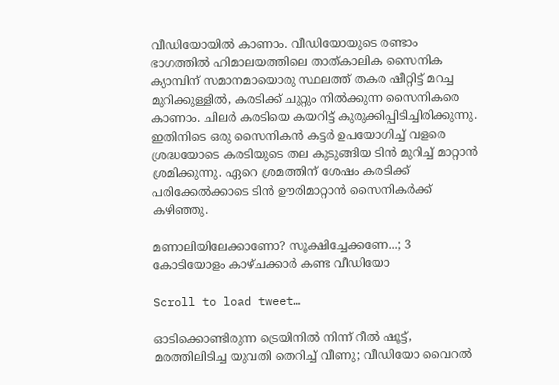വീഡിയോയില്‍ കാണാം. വീഡിയോയുടെ രണ്ടാം ഭാഗത്തില്‍ ഹിമാലയത്തിലെ താത്കാലിക സൈനിക ക്യാമ്പിന് സമാനമായൊരു സ്ഥലത്ത് തകര ഷീറ്റിട്ട് മറച്ച മുറിക്കുള്ളില്‍, കരടിക്ക് ചുറ്റും നില്‍ക്കുന്ന സൈനികരെ കാണാം. ചിലര്‍ കരടിയെ കയറിട്ട് കുരുക്കിപ്പിടിച്ചിരിക്കുന്നു. ഇതിനിടെ ഒരു സൈനികന്‍ കട്ടര്‍ ഉപയോഗിച്ച് വളരെ ശ്രദ്ധയോടെ കരടിയുടെ തല കുടുങ്ങിയ ടിന്‍ മുറിച്ച് മാറ്റാന്‍ ശ്രമിക്കുന്നു. ഏറെ ശ്രമത്തിന് ശേഷം കരടിക്ക് പരിക്കേല്‍ക്കാടെ ടിന്‍ ഊരിമാറ്റാന്‍ സൈനികര്‍ക്ക് കഴിഞ്ഞു.

മണാലിയിലേക്കാണോ? സൂക്ഷിച്ചേക്കണേ...; 3 കോടിയോളം കാഴ്ചക്കാർ കണ്ട വീഡിയോ

Scroll to load tweet…

ഓടിക്കൊണ്ടിരുന്ന ട്രെയിനിൽ നിന്ന് റീൽ ഷൂട്ട്, മരത്തിലിടിച്ച യുവതി തെറിച്ച് വീണു; വീഡിയോ വൈറല്‍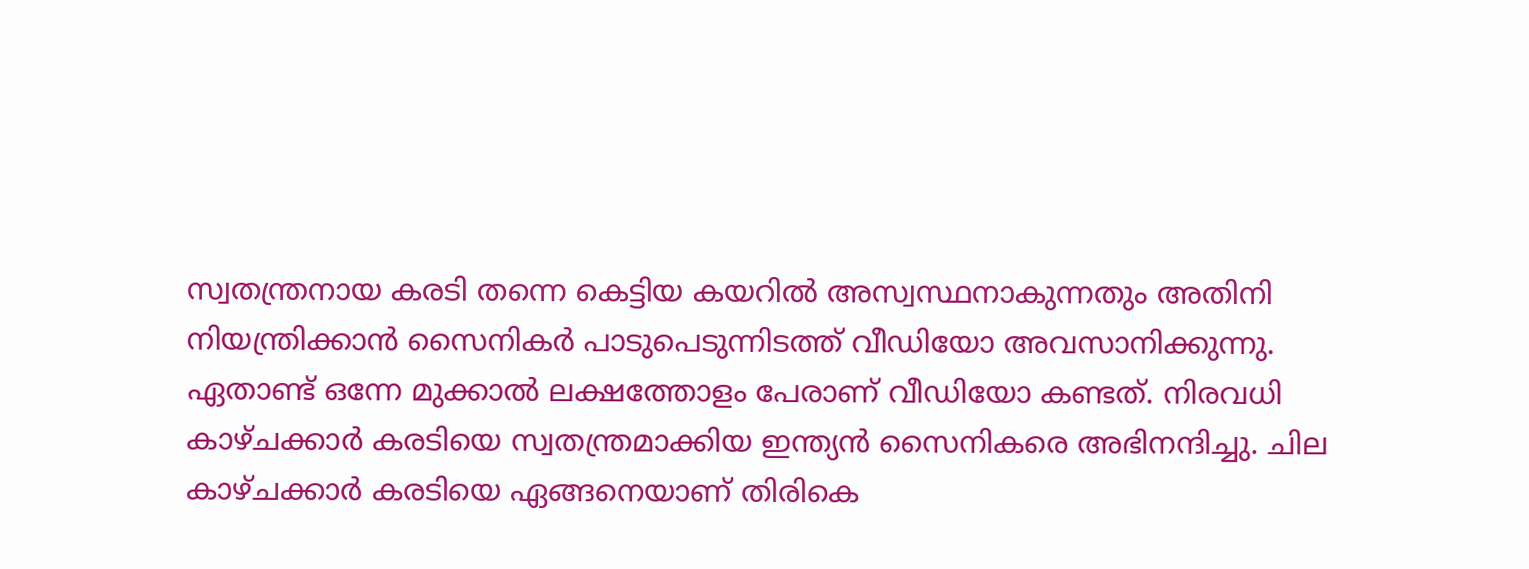സ്വതന്ത്രനായ കരടി തന്നെ കെട്ടിയ കയറില്‍ അസ്വസ്ഥനാകുന്നതും അതിനി നിയന്ത്രിക്കാന്‍ സൈനികര്‍ പാടുപെടുന്നിടത്ത് വീഡിയോ അവസാനിക്കുന്നു. ഏതാണ്ട് ഒന്നേ മുക്കാല്‍ ലക്ഷത്തോളം പേരാണ് വീഡിയോ കണ്ടത്. നിരവധി കാഴ്ചക്കാര്‍ കരടിയെ സ്വതന്ത്രമാക്കിയ ഇന്ത്യന്‍ സൈനികരെ അഭിനന്ദിച്ചു. ചില കാഴ്ചക്കാര്‍ കരടിയെ ഏങ്ങനെയാണ് തിരികെ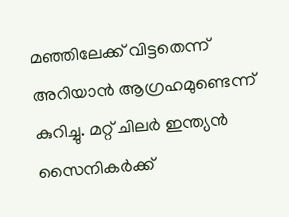മഞ്ഞിലേക്ക് വിട്ടതെന്ന് അറിയാന്‍ ആഗ്രഹമുണ്ടെന്ന് കുറിച്ചു. മറ്റ് ചിലര്‍ ഇന്ത്യന്‍ സൈനികര്‍ക്ക്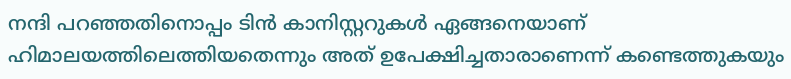നന്ദി പറഞ്ഞതിനൊപ്പം ടിന്‍ കാനിസ്റ്ററുകള്‍ ഏങ്ങനെയാണ് ഹിമാലയത്തിലെത്തിയതെന്നും അത് ഉപേക്ഷിച്ചതാരാണെന്ന് കണ്ടെത്തുകയും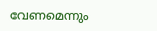വേണമെന്നും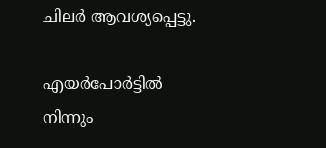ചിലര്‍ ആവശ്യപ്പെട്ടു.

എയർപോർട്ടിൽ നിന്നും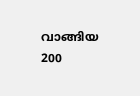വാങ്ങിയ 200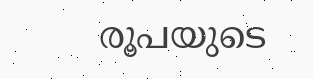രൂപയുടെ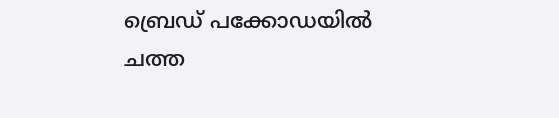ബ്രെഡ് പക്കോഡയില്‍ ചത്ത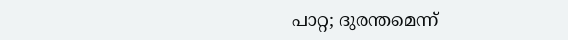പാറ്റ; ദുരന്തമെന്ന്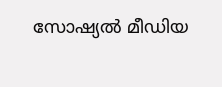സോഷ്യല്‍ മീഡിയ